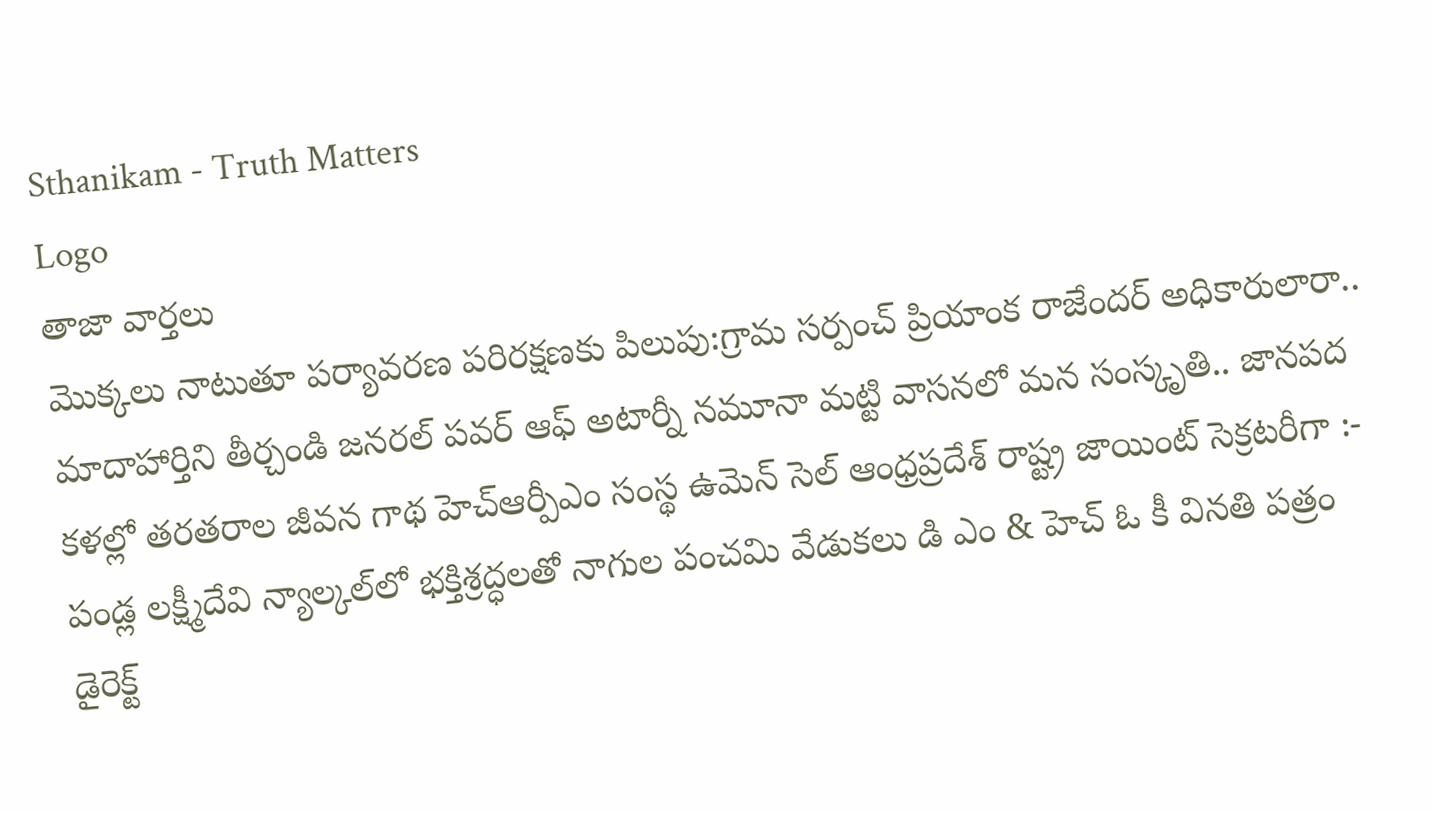Sthanikam - Truth Matters
Logo
తాజా వార్తలు
మొక్కలు నాటుతూ పర్యావరణ పరిరక్షణకు పిలుపు:గ్రామ సర్పంచ్ ప్రియాంక రాజేందర్ అధికారులారా.. మాదాహార్తిని తీర్చండి జనరల్ పవర్ ఆఫ్ అటార్నీ నమూనా మట్టి వాసనలో మన సంస్కృతి.. జానపద కళల్లో తరతరాల జీవన గాథ హెచ్ఆర్పీఎం సంస్థ ఉమెన్ సెల్ ఆంధ్రప్రదేశ్ రాష్ట్ర జాయింట్ సెక్రటరీగా :- పండ్ల లక్ష్మీదేవి న్యాల్కల్‌లో భక్తిశ్రద్ధలతో నాగుల పంచమి వేడుకలు డి ఎం & హెచ్ ఓ కీ వినతి పత్రం డైరెక్ట్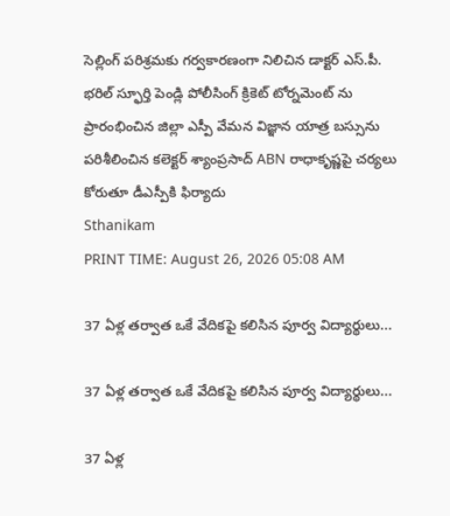సెల్లింగ్ పరిశ్రమకు గర్వకారణంగా నిలిచిన డాక్టర్ ఎస్.పీ. భరిల్ స్ఫూర్తి పెండ్లి పోలీసింగ్ క్రికెట్ టోర్నమెంట్ ను ప్రారంభించిన జిల్లా ఎస్పీ వేమన విజ్ఞాన యాత్ర బస్సును పరిశీలించిన కలెక్టర్ శ్యాంప్రసాద్ ABN రాధాకృష్ణపై చర్యలు కోరుతూ డీఎస్పీకి ఫిర్యాదు
Sthanikam
PRINT TIME: August 26, 2026 05:08 AM

37 ఏళ్ల తర్వాత ఒకే వేదికపై కలిసిన పూర్వ విద్యార్థులు...

37 ఏళ్ల తర్వాత ఒకే వేదికపై కలిసిన పూర్వ విద్యార్థులు...

37 ఏళ్ల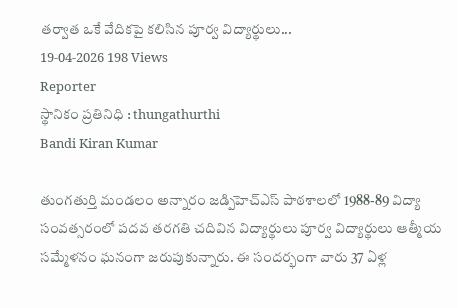తర్వాత ఒకే వేదికపై కలిసిన పూర్వ విద్యార్థులు...
19-04-2026 198 Views
Reporter
స్థానికం ప్రతినిధి : thungathurthi
Bandi Kiran Kumar

తుంగతుర్తి మండలం అన్నారం జడ్పిహెచ్ఎస్ పాఠశాలలో 1988-89 విద్యా సంవత్సరంలో పదవ తరగతి చదివిన విద్యార్థులు పూర్వ విద్యార్థులు ఆత్మీయ సమ్మేళనం ఘనంగా జరుపుకున్నారు. ఈ సందర్భంగా వారు 37 ఏళ్ల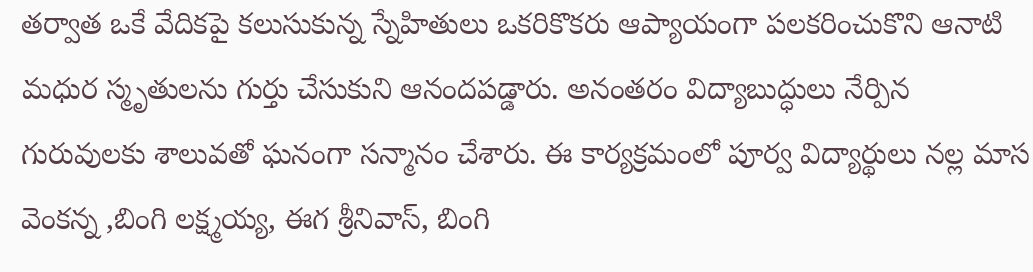తర్వాత ఒకే వేదికపై కలుసుకున్న స్నేహితులు ఒకరికొకరు ఆప్యాయంగా పలకరించుకొని ఆనాటి మధుర స్మృతులను గుర్తు చేసుకుని ఆనందపడ్డారు. అనంతరం విద్యాబుద్ధులు నేర్పిన గురువులకు శాలువతో ఘనంగా సన్మానం చేశారు. ఈ కార్యక్రమంలో పూర్వ విద్యార్థులు నల్ల మాస వెంకన్న ,బింగి లక్ష్మయ్య, ఈగ శ్రీనివాస్, బింగి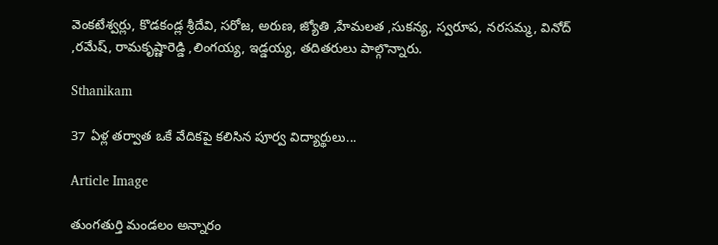వెంకటేశ్వర్లు, కొడకండ్ల శ్రీదేవి, సరోజ, అరుణ, జ్యోతి ,హేమలత ,సుకన్య, స్వరూప, నరసమ్మ, వినోద్ ,రమేష్, రామకృష్ణారెడ్డి ,లింగయ్య, ఇడ్డయ్య, తదితరులు పాల్గొన్నారు.

Sthanikam

37 ఏళ్ల తర్వాత ఒకే వేదికపై కలిసిన పూర్వ విద్యార్థులు...

Article Image

తుంగతుర్తి మండలం అన్నారం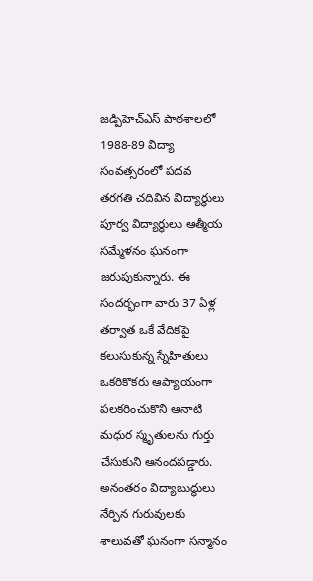జడ్పిహెచ్ఎస్ పాఠశాలలో 1988-89 విద్యా సంవత్సరంలో పదవ తరగతి చదివిన విద్యార్థులు పూర్వ విద్యార్థులు ఆత్మీయ సమ్మేళనం ఘనంగా జరుపుకున్నారు. ఈ సందర్భంగా వారు 37 ఏళ్ల తర్వాత ఒకే వేదికపై కలుసుకున్న స్నేహితులు ఒకరికొకరు ఆప్యాయంగా పలకరించుకొని ఆనాటి మధుర స్మృతులను గుర్తు చేసుకుని ఆనందపడ్డారు. అనంతరం విద్యాబుద్ధులు నేర్పిన గురువులకు శాలువతో ఘనంగా సన్మానం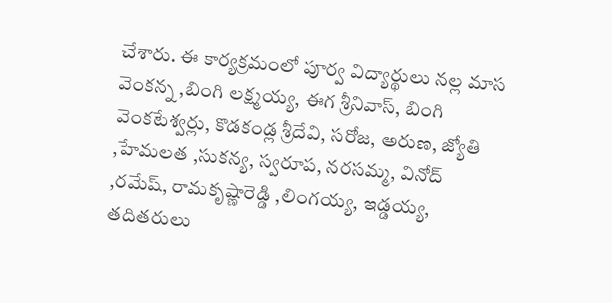చేశారు. ఈ కార్యక్రమంలో పూర్వ విద్యార్థులు నల్ల మాస వెంకన్న ,బింగి లక్ష్మయ్య, ఈగ శ్రీనివాస్, బింగి వెంకటేశ్వర్లు, కొడకండ్ల శ్రీదేవి, సరోజ, అరుణ, జ్యోతి ,హేమలత ,సుకన్య, స్వరూప, నరసమ్మ, వినోద్ ,రమేష్, రామకృష్ణారెడ్డి ,లింగయ్య, ఇడ్డయ్య, తదితరులు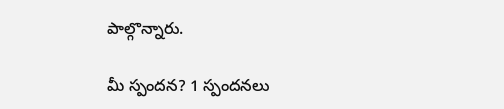పాల్గొన్నారు.

మీ స్పందన? 1 స్పందనలు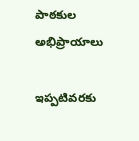పాఠకుల అభిప్రాయాలు

ఇప్పటివరకు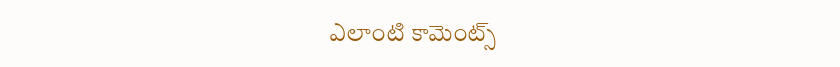ఎలాంటి కామెంట్స్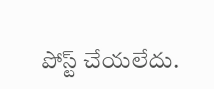పోస్ట్ చేయలేదు.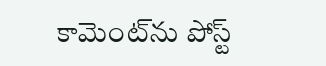కామెంట్‌ను పోస్ట్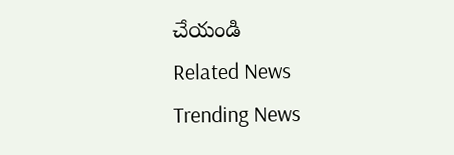చేయండి
Related News
Trending News